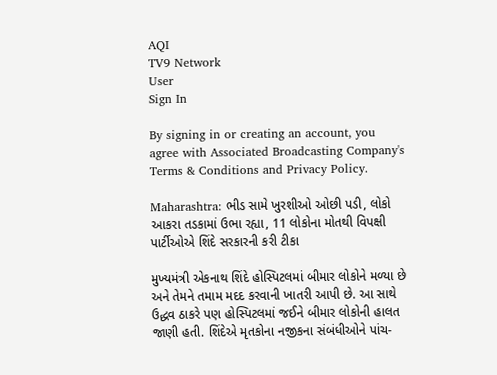AQI
TV9 Network
User
Sign In

By signing in or creating an account, you agree with Associated Broadcasting Company's Terms & Conditions and Privacy Policy.

Maharashtra: ભીડ સામે ખુરશીઓ ઓછી પડી, લોકો આકરા તડકામાં ઉભા રહ્યા, 11 લોકોના મોતથી વિપક્ષી પાર્ટીઓએ શિંદે સરકારની કરી ટીકા

મુખ્યમંત્રી એકનાથ શિંદે હોસ્પિટલમાં બીમાર લોકોને મળ્યા છે અને તેમને તમામ મદદ કરવાની ખાતરી આપી છે. આ સાથે ઉદ્ધવ ઠાકરે પણ હોસ્પિટલમાં જઈને બીમાર લોકોની હાલત જાણી હતી. શિંદેએ મૃતકોના નજીકના સંબંધીઓને પાંચ-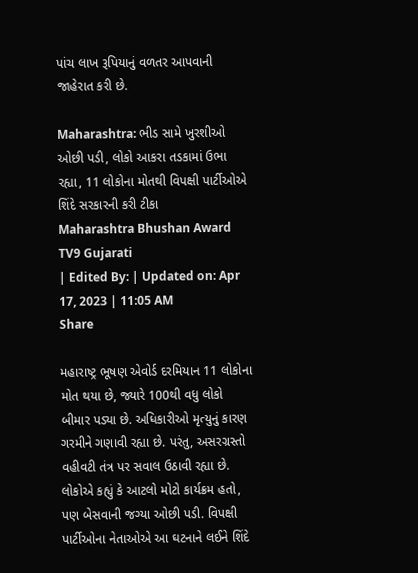પાંચ લાખ રૂપિયાનું વળતર આપવાની જાહેરાત કરી છે.

Maharashtra: ભીડ સામે ખુરશીઓ ઓછી પડી, લોકો આકરા તડકામાં ઉભા રહ્યા, 11 લોકોના મોતથી વિપક્ષી પાર્ટીઓએ શિંદે સરકારની કરી ટીકા
Maharashtra Bhushan Award
TV9 Gujarati
| Edited By: | Updated on: Apr 17, 2023 | 11:05 AM
Share

મહારાષ્ટ્ર ભૂષણ એવોર્ડ દરમિયાન 11 લોકોના મોત થયા છે, જ્યારે 100થી વધુ લોકો બીમાર પડ્યા છે. અધિકારીઓ મૃત્યુનું કારણ ગરમીને ગણાવી રહ્યા છે. પરંતુ, અસરગ્રસ્તો વહીવટી તંત્ર પર સવાલ ઉઠાવી રહ્યા છે. લોકોએ કહ્યું કે આટલો મોટો કાર્યક્રમ હતો, પણ બેસવાની જગ્યા ઓછી પડી. વિપક્ષી પાર્ટીઓના નેતાઓએ આ ઘટનાને લઈને શિંદે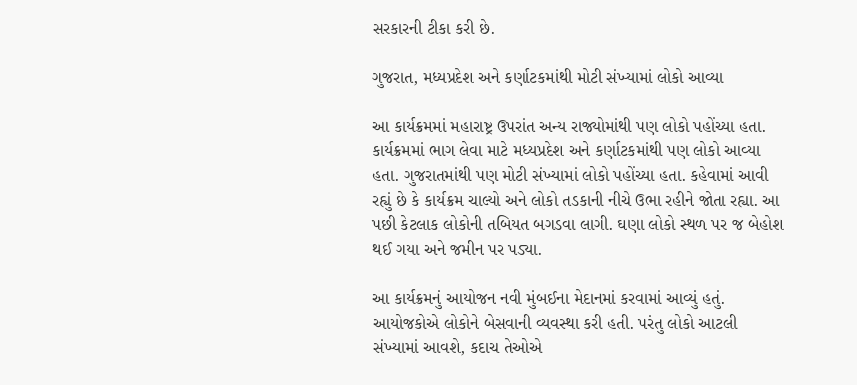સરકારની ટીકા કરી છે.

ગુજરાત, મધ્યપ્રદેશ અને કર્ણાટકમાંથી મોટી સંખ્યામાં લોકો આવ્યા

આ કાર્યક્રમમાં મહારાષ્ટ્ર ઉપરાંત અન્ય રાજ્યોમાંથી પણ લોકો પહોંચ્યા હતા. કાર્યક્રમમાં ભાગ લેવા માટે મધ્યપ્રદેશ અને કર્ણાટકમાંથી પણ લોકો આવ્યા હતા. ગુજરાતમાંથી પણ મોટી સંખ્યામાં લોકો પહોંચ્યા હતા. કહેવામાં આવી રહ્યું છે કે કાર્યક્રમ ચાલ્યો અને લોકો તડકાની નીચે ઉભા રહીને જોતા રહ્યા. આ પછી કેટલાક લોકોની તબિયત બગડવા લાગી. ઘણા લોકો સ્થળ પર જ બેહોશ થઈ ગયા અને જમીન પર પડ્યા.

આ કાર્યક્રમનું આયોજન નવી મુંબઈના મેદાનમાં કરવામાં આવ્યું હતું. આયોજકોએ લોકોને બેસવાની વ્યવસ્થા કરી હતી. પરંતુ લોકો આટલી સંખ્યામાં આવશે, કદાચ તેઓએ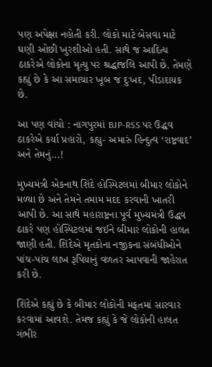પણ અપેક્ષા નહોતી કરી. લોકો માટે બેસવા માટે ઘણી ઓછી ખુરશીઓ હતી. સાથે જ આદિત્ય ઠાકરેએ લોકોના મૃત્યુ પર શ્રદ્ધાંજલિ આપી છે. તેમણે કહ્યું છે કે આ સમાચાર ખૂબ જ દુઃખદ, પીડાદાયક છે.

આ પણ વાંચો : નાગપુરમાં BJP-RSS પર ઉદ્ધવ ઠાકરેએ કર્યા પ્રહારો, કહ્યુ- અમારું હિન્દુત્વ ‘રાષ્ટ્રવાદ’ અને તેમનું…!

મુખ્યમંત્રી એકનાથ શિંદે હોસ્પિટલમાં બીમાર લોકોને મળ્યા છે અને તેમને તમામ મદદ કરવાની ખાતરી આપી છે. આ સાથે મહારાષ્ટ્રના પૂર્વ મુખ્યમંત્રી ઉદ્ધવ ઠાકરે પણ હોસ્પિટલમાં જઈને બીમાર લોકોની હાલત જાણી હતી. શિંદેએ મૃતકોના નજીકના સંબંધીઓને પાંચ-પાંચ લાખ રૂપિયાનું વળતર આપવાની જાહેરાત કરી છે.

શિંદેએ કહ્યું છે કે બીમાર લોકોની મફતમાં સારવાર કરવામાં આવશે. તેમજ કહ્યું કે જે લોકોની હાલત ગંભીર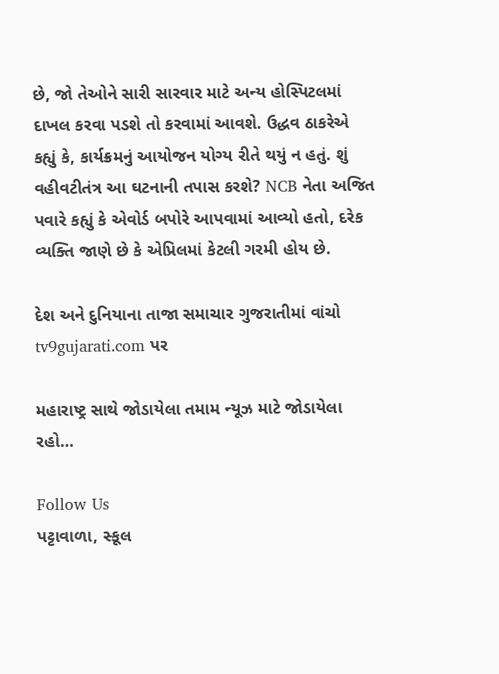છે, જો તેઓને સારી સારવાર માટે અન્ય હોસ્પિટલમાં દાખલ કરવા પડશે તો કરવામાં આવશે. ઉદ્ધવ ઠાકરેએ કહ્યું કે, કાર્યક્રમનું આયોજન યોગ્ય રીતે થયું ન હતું. શું વહીવટીતંત્ર આ ઘટનાની તપાસ કરશે? NCB નેતા અજિત પવારે કહ્યું કે એવોર્ડ બપોરે આપવામાં આવ્યો હતો, દરેક વ્યક્તિ જાણે છે કે એપ્રિલમાં કેટલી ગરમી હોય છે.

દેશ અને દુનિયાના તાજા સમાચાર ગુજરાતીમાં વાંચો tv9gujarati.com પર

મહારાષ્ટ્ર સાથે જોડાયેલા તમામ ન્યૂઝ માટે જોડાયેલા રહો…

Follow Us
પટ્ટાવાળા, સ્કૂલ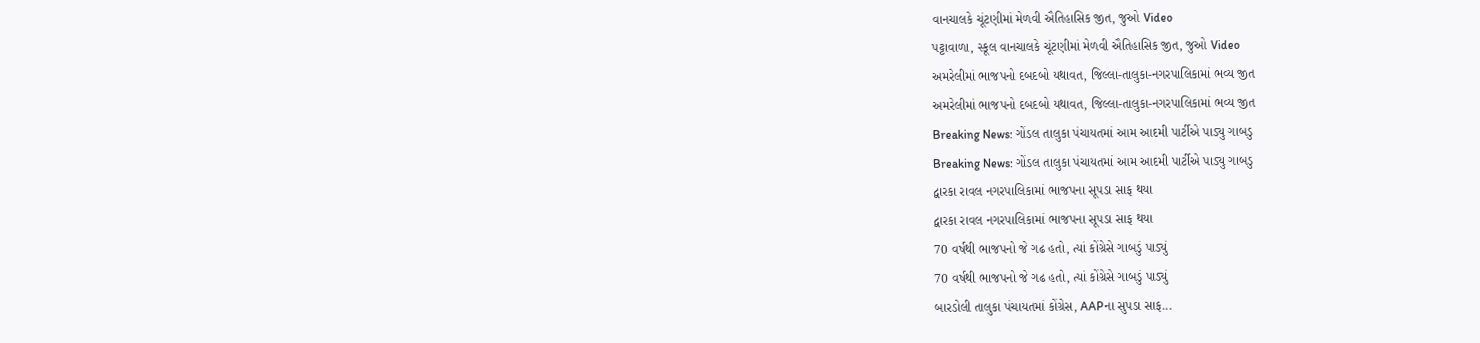વાનચાલકે ચૂંટણીમાં મેળવી ઐતિહાસિક જીત, જુઓ Video
પટ્ટાવાળા, સ્કૂલ વાનચાલકે ચૂંટણીમાં મેળવી ઐતિહાસિક જીત, જુઓ Video
અમરેલીમાં ભાજપનો દબદબો યથાવત, જિલ્લા-તાલુકા-નગરપાલિકામાં ભવ્ય જીત
અમરેલીમાં ભાજપનો દબદબો યથાવત, જિલ્લા-તાલુકા-નગરપાલિકામાં ભવ્ય જીત
Breaking News: ગોંડલ તાલુકા પંચાયતમાં આમ આદમી પાર્ટીએ પાડ્યુ ગાબડુ
Breaking News: ગોંડલ તાલુકા પંચાયતમાં આમ આદમી પાર્ટીએ પાડ્યુ ગાબડુ
દ્વારકા રાવલ નગરપાલિકામાં ભાજપના સૂપડા સાફ થયા
દ્વારકા રાવલ નગરપાલિકામાં ભાજપના સૂપડા સાફ થયા
70 વર્ષથી ભાજપનો જે ગઢ હતો, ત્યાં કોંગ્રેસે ગાબડું પાડ્યું
70 વર્ષથી ભાજપનો જે ગઢ હતો, ત્યાં કોંગ્રેસે ગાબડું પાડ્યું
બારડોલી તાલુકા પંચાયતમાં કોંગ્રેસ, AAPના સુપડા સાફ...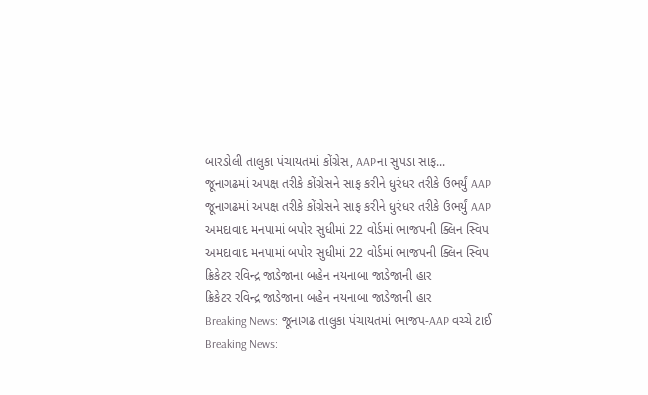બારડોલી તાલુકા પંચાયતમાં કોંગ્રેસ, AAPના સુપડા સાફ...
જૂનાગઢમાં અપક્ષ તરીકે કોંગ્રેસને સાફ કરીને ધુરંધર તરીકે ઉભર્યું AAP
જૂનાગઢમાં અપક્ષ તરીકે કોંગ્રેસને સાફ કરીને ધુરંધર તરીકે ઉભર્યું AAP
અમદાવાદ મનપામાં બપોર સુધીમાં 22 વોર્ડમાં ભાજપની ક્લિન સ્વિપ
અમદાવાદ મનપામાં બપોર સુધીમાં 22 વોર્ડમાં ભાજપની ક્લિન સ્વિપ
ક્રિકેટર રવિન્દ્ર જાડેજાના બહેન નયનાબા જાડેજાની હાર
ક્રિકેટર રવિન્દ્ર જાડેજાના બહેન નયનાબા જાડેજાની હાર
Breaking News: જૂનાગઢ તાલુકા પંચાયતમાં ભાજપ-AAP વચ્ચે ટાઈ
Breaking News: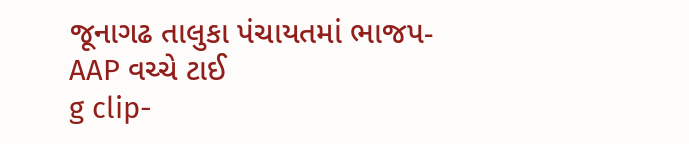જૂનાગઢ તાલુકા પંચાયતમાં ભાજપ-AAP વચ્ચે ટાઈ
g clip-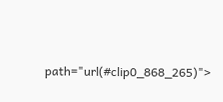path="url(#clip0_868_265)">